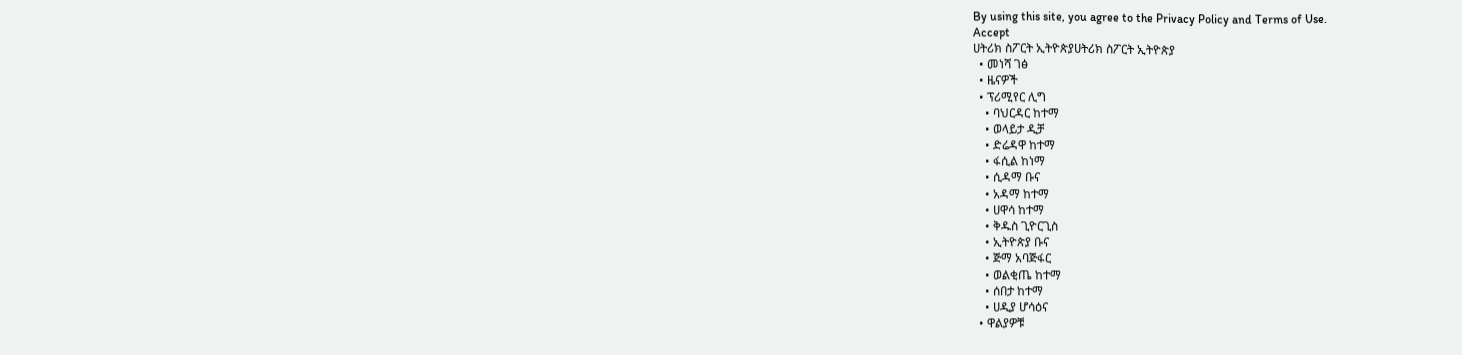By using this site, you agree to the Privacy Policy and Terms of Use.
Accept
ሀትሪክ ስፖርት ኢትዮጵያሀትሪክ ስፖርት ኢትዮጵያ
  • መነሻ ገፅ
  • ዜናዎች
  • ፕሪሚየር ሊግ
    • ባህርዳር ከተማ
    • ወላይታ ዲቻ
    • ድሬዳዋ ከተማ
    • ፋሲል ከነማ
    • ሲዳማ ቡና
    • አዳማ ከተማ
    • ሀዋሳ ከተማ
    • ቅዱስ ጊዮርጊስ
    • ኢትዮጵያ ቡና
    • ጅማ አባጅፋር
    • ወልቂጤ ከተማ
    • ሰበታ ከተማ
    • ሀዲያ ሆሳዕና
  • ዋልያዎቹ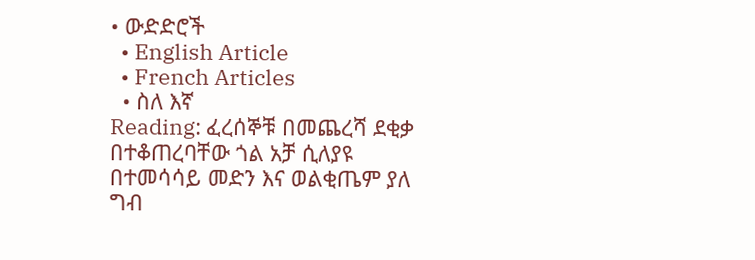• ውድድሮች
  • English Article
  • French Articles
  • ስለ እኛ
Reading: ፈረሰኞቹ በመጨረሻ ደቂቃ በተቆጠረባቸው ጎል አቻ ሲለያዩ በተመሳሳይ መድን እና ወልቂጤም ያለ ግብ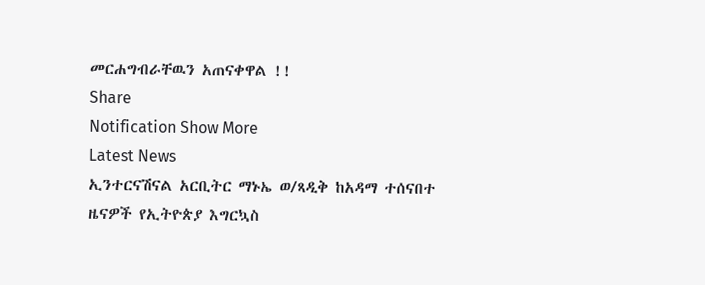መርሐግብራቸዉን አጠናቀዋል !!
Share
Notification Show More
Latest News
ኢንተርናሽናል አርቢትር ማኑኤ ወ/ጻዲቅ ከአዳማ ተሰናበተ
ዜናዎች የኢትዮጵያ እግርኳስ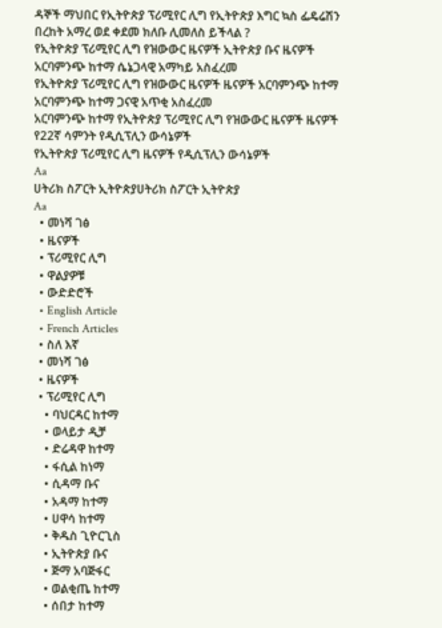ዳኞች ማህበር የኢትዮጵያ ፕሪሚየር ሊግ የኢትዮጵያ እግር ኳስ ፌዴሬሽን
በረከት አማረ ወደ ቀደመ ክለቡ ሊመለስ ይችላል ?
የኢትዮጵያ ፕሪሚየር ሊግ የዝውውር ዜናዎች ኢትዮጵያ ቡና ዜናዎች
አርባምንጭ ከተማ ሴኔጋላዊ አማካይ አስፈረመ
የኢትዮጵያ ፕሪሚየር ሊግ የዝውውር ዜናዎች ዜናዎች አርባምንጭ ከተማ
አርባምንጭ ከተማ ጋናዊ አጥቂ አስፈረመ
አርባምንጭ ከተማ የኢትዮጵያ ፕሪሚየር ሊግ የዝውውር ዜናዎች ዜናዎች
የ22ኛ ሳምንት የዲሲፕሊን ውሳኔዎች
የኢትዮጵያ ፕሪሚየር ሊግ ዜናዎች የዲሲፕሊን ውሳኔዎች
Aa
ሀትሪክ ስፖርት ኢትዮጵያሀትሪክ ስፖርት ኢትዮጵያ
Aa
  • መነሻ ገፅ
  • ዜናዎች
  • ፕሪሚየር ሊግ
  • ዋልያዎቹ
  • ውድድሮች
  • English Article
  • French Articles
  • ስለ እኛ
  • መነሻ ገፅ
  • ዜናዎች
  • ፕሪሚየር ሊግ
    • ባህርዳር ከተማ
    • ወላይታ ዲቻ
    • ድሬዳዋ ከተማ
    • ፋሲል ከነማ
    • ሲዳማ ቡና
    • አዳማ ከተማ
    • ሀዋሳ ከተማ
    • ቅዱስ ጊዮርጊስ
    • ኢትዮጵያ ቡና
    • ጅማ አባጅፋር
    • ወልቂጤ ከተማ
    • ሰበታ ከተማ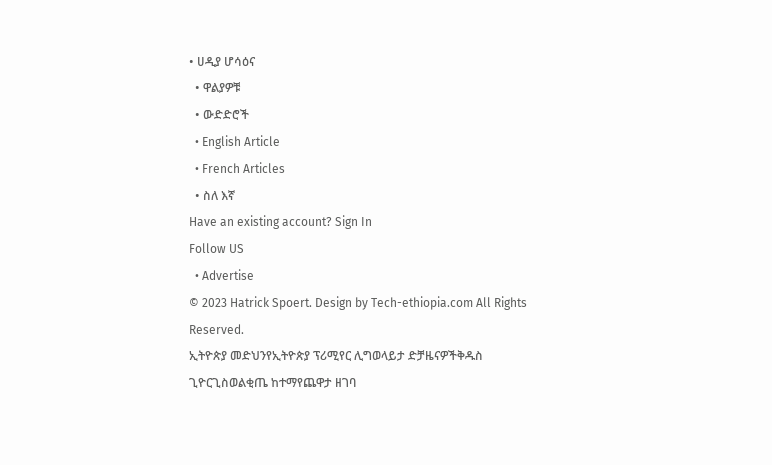• ሀዲያ ሆሳዕና
  • ዋልያዎቹ
  • ውድድሮች
  • English Article
  • French Articles
  • ስለ እኛ
Have an existing account? Sign In
Follow US
  • Advertise
© 2023 Hatrick Spoert. Design by Tech-ethiopia.com All Rights Reserved.
ኢትዮጵያ መድህንየኢትዮጵያ ፕሪሚየር ሊግወላይታ ድቻዜናዎችቅዱስ ጊዮርጊስወልቂጤ ከተማየጨዋታ ዘገባ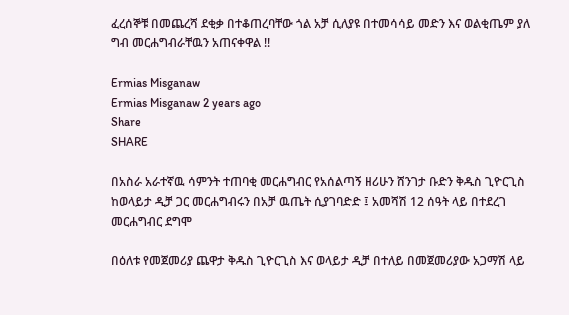ፈረሰኞቹ በመጨረሻ ደቂቃ በተቆጠረባቸው ጎል አቻ ሲለያዩ በተመሳሳይ መድን እና ወልቂጤም ያለ ግብ መርሐግብራቸዉን አጠናቀዋል !!

Ermias Misganaw
Ermias Misganaw 2 years ago
Share
SHARE

በአስራ አራተኛዉ ሳምንት ተጠባቂ መርሐግብር የአሰልጣኝ ዘሪሁን ሸንገታ ቡድን ቅዱስ ጊዮርጊስ ከወላይታ ዲቻ ጋር መርሐግብሩን በአቻ ዉጤት ሲያገባድድ ፤ አመሻሽ 12 ሰዓት ላይ በተደረገ መርሐግብር ደግሞ

በዕለቱ የመጀመሪያ ጨዋታ ቅዱስ ጊዮርጊስ እና ወላይታ ዲቻ በተለይ በመጀመሪያው አጋማሽ ላይ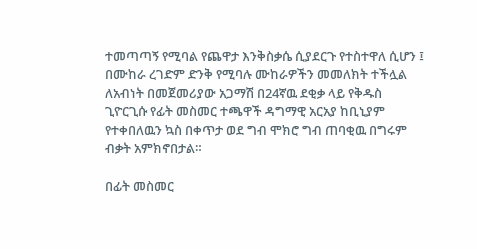ተመጣጣኝ የሚባል የጨዋታ እንቅስቃሴ ሲያደርጉ የተስተዋለ ሲሆን ፤ በሙከራ ረገድም ድንቅ የሚባሉ ሙከራዎችን መመለክት ተችሏል ለአብነት በመጀመሪያው አጋማሽ በ24ኛዉ ደቂቃ ላይ የቅዱስ ጊዮርጊሱ የፊት መስመር ተጫዋች ዳግማዊ አርአያ ከቢኒያም የተቀበለዉን ኳስ በቀጥታ ወደ ግብ ሞክሮ ግብ ጠባቂዉ በግሩም ብቃት አምክኖበታል።

በፊት መስመር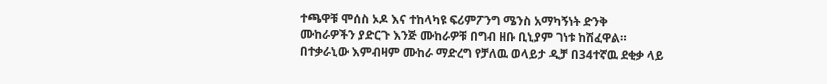ተጫዋቹ ሞሰስ ኦዶ እና ተከላካዩ ፍሪምፖንግ ሜንስ አማካኝነት ድንቅ ሙከራዎችን ያድርጉ እንጅ ሙከራዎቹ በግብ ዘቡ ቢኒያም ገነቱ ከሽፈዋል። በተቃራኒው እምብዛም ሙከራ ማድረግ የቻለዉ ወላይታ ዲቻ በ34ተኛዉ ደቂቃ ላይ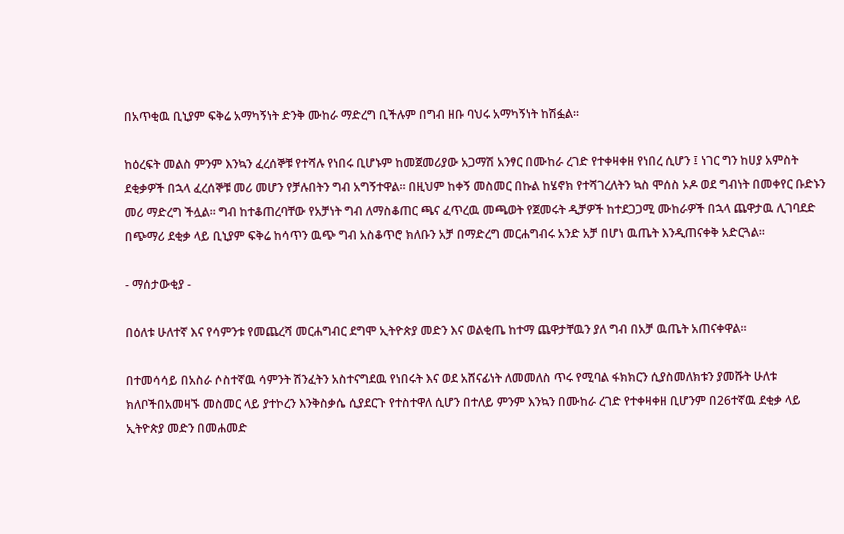በአጥቂዉ ቢኒያም ፍቅሬ አማካኝነት ድንቅ ሙከራ ማድረግ ቢችሉም በግብ ዘቡ ባህሩ አማካኝነት ከሽፏል።

ከዕረፍት መልስ ምንም እንኳን ፈረሰኞቹ የተሻሉ የነበሩ ቢሆኑም ከመጀመሪያው አጋማሽ አንፃር በሙከራ ረገድ የተቀዛቀዘ የነበረ ሲሆን ፤ ነገር ግን ከሀያ አምስት ደቂቃዎች በኋላ ፈረሰኞቹ መሪ መሆን የቻሉበትን ግብ አግኝተዋል። በዚህም ከቀኝ መስመር በኩል ከሄኖክ የተሻገረለትን ኳስ ሞሰስ ኦዶ ወደ ግብነት በመቀየር ቡድኑን መሪ ማድረግ ችሏል። ግብ ከተቆጠረባቸው የአቻነት ግብ ለማስቆጠር ጫና ፈጥረዉ መጫወት የጀመሩት ዲቻዎች ከተደጋጋሚ ሙከራዎች በኋላ ጨዋታዉ ሊገባደድ በጭማሪ ደቂቃ ላይ ቢኒያም ፍቅሬ ከሳጥን ዉጭ ግብ አስቆጥሮ ክለቡን አቻ በማድረግ መርሐግብሩ አንድ አቻ በሆነ ዉጤት እንዲጠናቀቅ አድርጓል።

- ማሰታውቂያ -

በዕለቱ ሁለተኛ እና የሳምንቱ የመጨረሻ መርሐግብር ደግሞ ኢትዮጵያ መድን እና ወልቂጤ ከተማ ጨዋታቸዉን ያለ ግብ በአቻ ዉጤት አጠናቀዋል።

በተመሳሳይ በአስራ ሶስተኛዉ ሳምንት ሽንፈትን አስተናግደዉ የነበሩት እና ወደ አሸናፊነት ለመመለስ ጥሩ የሚባል ፋክክርን ሲያስመለክቱን ያመሹት ሁለቱ ክለቦችበአመዛኙ መስመር ላይ ያተኮረን እንቅስቃሴ ሲያደርጉ የተስተዋለ ሲሆን በተለይ ምንም እንኳን በሙከራ ረገድ የተቀዛቀዘ ቢሆንም በ26ተኛዉ ደቂቃ ላይ ኢትዮጵያ መድን በመሐመድ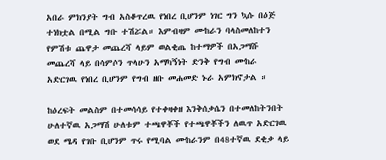አበራ ምክንያት ግብ አስቆጥረዉ የነበረ ቢሆንም ነገር ግን ኳሱ በዕጅ ተነክቷል በሚል ግቡ ተሽሯል። እምብዛም ሙከራን ባላስመለከተን የምሽቱ ጨዋታ መጨረሻ ላይም ወልቂጤ ከተማዎች በአጋማሹ መጨረሻ ላይ በሳምሶን ጥላሁን አማካኝነት ድንቅ የግብ ሙከራ አድርገዉ የነበረ ቢሆንም የግብ ዘቡ መሐመድ ኑራ አምክኖታል ።

ከዕረፍት መልስም በተመሳሳይ የተቀዛቀዘ እንቅሰቃሴን በተመለከትንበት ሁለተኛዉ አጋማሽ ሁለቱም ተጫዋቾች የተጫዋቾችን ለዉጥ አድርገዉ ወደ ሜዳ የገቡ ቢሆንም ጥሩ የሚባል ሙከራንም በ48ተኛዉ ደቂቃ ላይ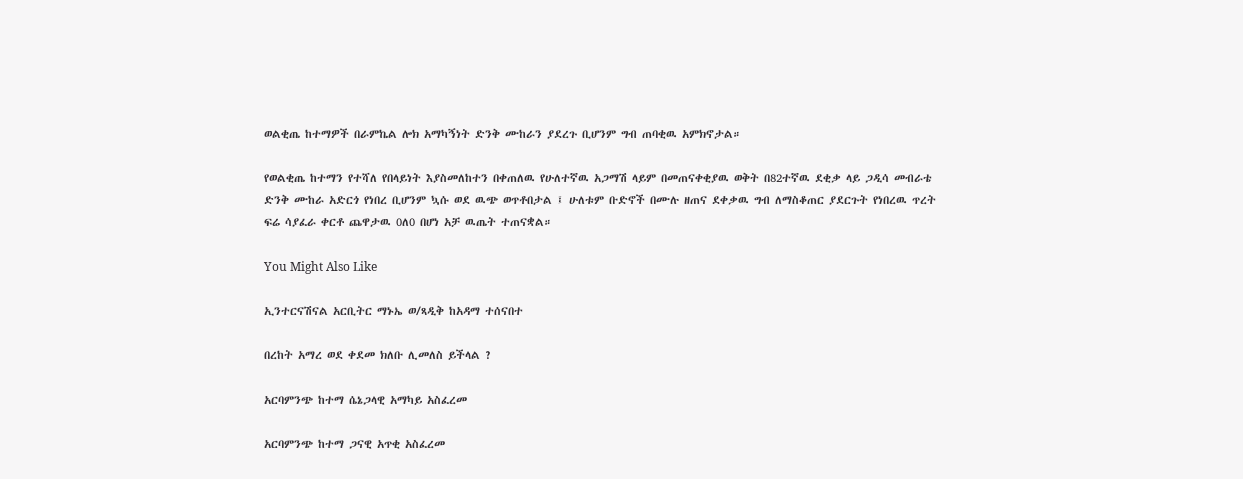ወልቂጤ ከተማዎች በራምኬል ሎክ አማካኝነት ድንቅ ሙከራን ያደረጉ ቢሆንም ግብ ጠባቂዉ አምክኖታል።

የወልቂጤ ከተማን የተሻለ የበላይነት እያስመለከተን በቀጠለዉ የሁለተኛዉ አጋማሽ ላይም በመጠናቀቂያዉ ወቅት በ82ተኛዉ ደቂቃ ላይ ጋዲሳ መብራቴ ድንቅ ሙከራ አድርጎ የነበረ ቢሆንም ኳሱ ወደ ዉጭ ወጥቶበታል ፤ ሁለቱም ቡድኖች በሙሉ ዘጠና ደቀቃዉ ግብ ለማስቆጠር ያደርጉት የነበረዉ ጥረት ፍሬ ሳያፈራ ቀርቶ ጨዋታዉ 0ለ0 በሆነ አቻ ዉጤት ተጠናቋል።

You Might Also Like

ኢንተርናሽናል አርቢትር ማኑኤ ወ/ጻዲቅ ከአዳማ ተሰናበተ

በረከት አማረ ወደ ቀደመ ክለቡ ሊመለስ ይችላል ?

አርባምንጭ ከተማ ሴኔጋላዊ አማካይ አስፈረመ

አርባምንጭ ከተማ ጋናዊ አጥቂ አስፈረመ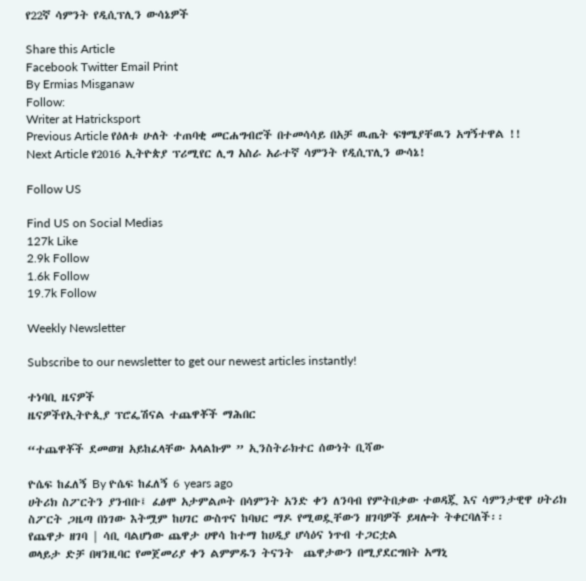የ22ኛ ሳምንት የዲሲፕሊን ውሳኔዎች

Share this Article
Facebook Twitter Email Print
By Ermias Misganaw
Follow:
Writer at Hatricksport
Previous Article የዕለቱ ሁለት ተጠባቂ መርሐግብሮች በተመሳሳይ በአቻ ዉጤት ፍፃሜያቸዉን አግኝተዋል !!
Next Article የ2016 ኢትዮጵያ ፕሪሚየር ሊግ አስራ አራተኛ ሳምንት የዲሲፕሊን ውሳኔ!

Follow US

Find US on Social Medias
127k Like
2.9k Follow
1.6k Follow
19.7k Follow

Weekly Newsletter

Subscribe to our newsletter to get our newest articles instantly!

ተነባቢ ዜናዎች
ዜናዎችየኢትዮጲያ ፕሮፌሽናል ተጨዋቾች ማሕበር

“ተጨዋቾች ደመወዝ አይከፈላቸው አላልኩም ” ኢንስትራክተር ሰውነት ቢሻው

ዮሴፍ ከፈለኝ By ዮሴፍ ከፈለኝ 6 years ago
ሀትሪክ ስፖርትን ያንብቡ፤ ፈፅሞ አታምልጦት በሳምንት አንድ ቀን ለንባብ የምትበቃው ተወዳጇ እና ሳምንታዊዋ ሀትሪክ ስፖርት ጋዜጣ በነገው እትሟም ከሀገር ውስጥና ከባህር ማዶ የሚወዷቸውን ዘገባዎች ይዛሎት ትቀርባለች፡፡
የጨዋታ ዘገባ | ሳቢ ባልሆነው ጨዋታ ሀዋሳ ከተማ ከሀዲያ ሆሳዕና ነጥብ ተጋርቷል
ወላይታ ድቻ በዛንዚባር የመጀመሪያ ቀን ልምምዱን ትናንት  ጨዋታውን በሚያደርግበት አማኒ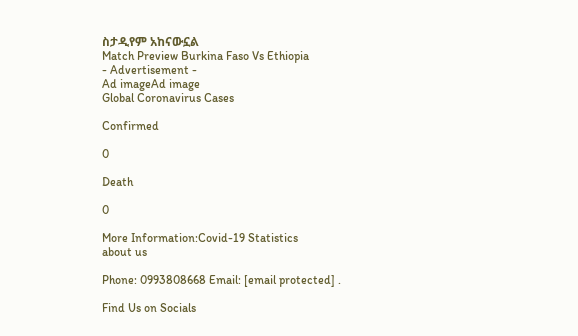ስታዲየም አከናውኗል
Match Preview Burkina Faso Vs Ethiopia
- Advertisement -
Ad imageAd image
Global Coronavirus Cases

Confirmed

0

Death

0

More Information:Covid-19 Statistics
about us

Phone: 0993808668 Email: [email protected] .

Find Us on Socials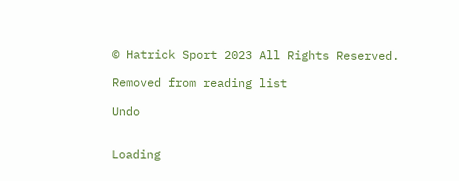© Hatrick Sport 2023 All Rights Reserved.

Removed from reading list

Undo


Loading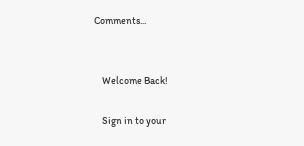Comments...


    Welcome Back!

    Sign in to your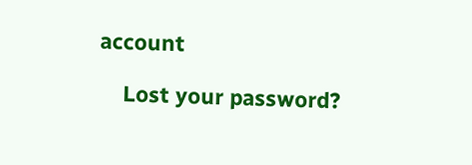account

    Lost your password?